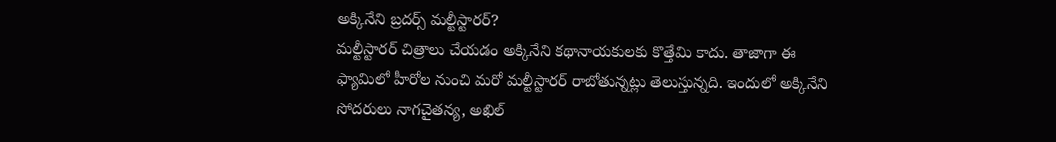అక్కినేని బ్రదర్స్ మల్టీస్టారర్?
మల్టీస్టారర్ చిత్రాలు చేయడం అక్కినేని కథానాయకులకు కొత్తేమి కాదు. తాజాగా ఈ ఫ్యామిలో హీరోల నుంచి మరో మల్టీస్టారర్ రాబోతున్నట్లు తెలుస్తున్నది. ఇందులో అక్కినేని సోదరులు నాగచైతన్య, అఖిల్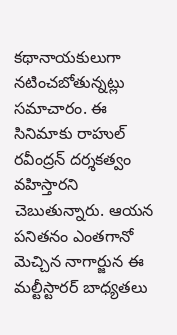కథానాయకులుగా నటించబోతున్నట్లు సమాచారం. ఈ సినిమాకు రాహుల్ రవీంద్రన్ దర్శకత్వం వహిస్తారని చెబుతున్నారు. ఆయన పనితనం ఎంతగానో మెచ్చిన నాగార్జున ఈ మల్టీస్టారర్ బాధ్యతలు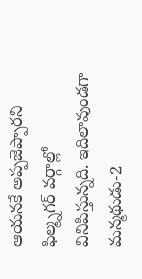ఆయనకే అప్పజెప్పారని ఫిల్మ్నగర్ వర్గాల్లో వినిపిస్తున్నది. ఇదిలావుండగా మన్మథుడు-2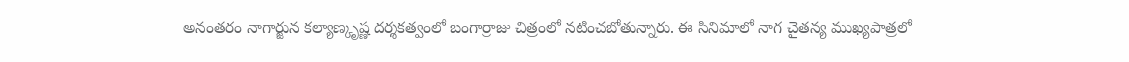అనంతరం నాగార్జున కల్యాణ్కృష్ణ దర్శకత్వంలో బంగార్రాజు చిత్రంలో నటించబోతున్నారు. ఈ సినిమాలో నాగ చైతన్య ముఖ్యపాత్రలో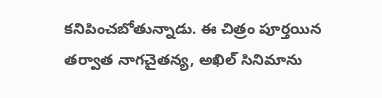కనిపించబోతున్నాడు. ఈ చిత్రం పూర్తయిన తర్వాత నాగచైతన్య, అఖిల్ సినిమాను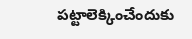పట్టాలెక్కించేందుకు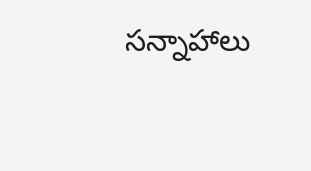సన్నాహాలు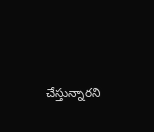చేస్తున్నారని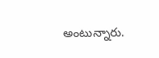అంటున్నారు.